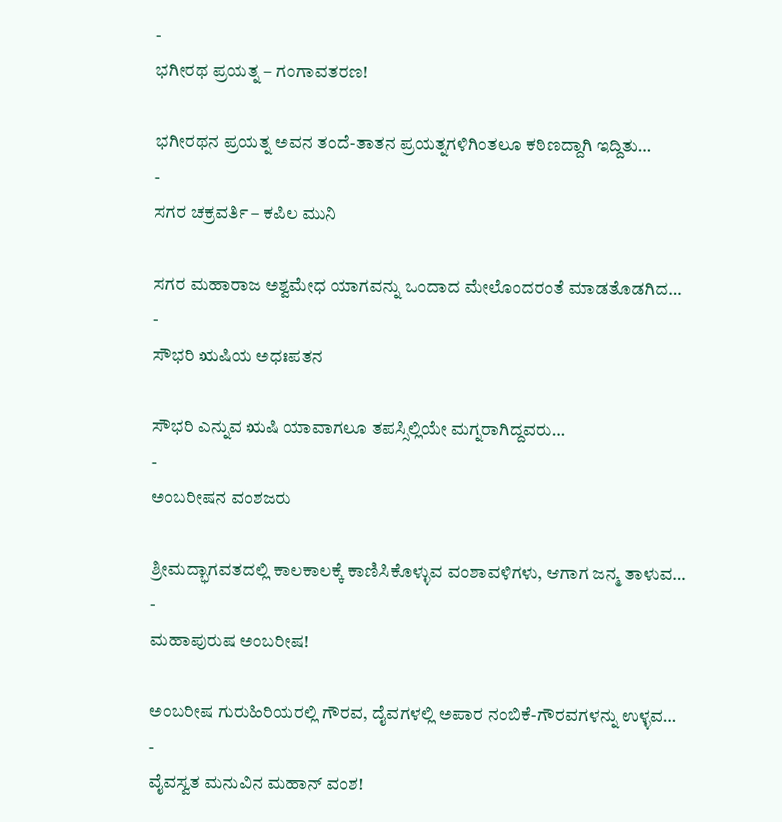-
ಭಗೀರಥ ಪ್ರಯತ್ನ – ಗಂಗಾವತರಣ!

ಭಗೀರಥನ ಪ್ರಯತ್ನ ಅವನ ತಂದೆ-ತಾತನ ಪ್ರಯತ್ನಗಳಿಗಿಂತಲೂ ಕಠಿಣದ್ದಾಗಿ ಇದ್ದಿತು…
-
ಸಗರ ಚಕ್ರವರ್ತಿ – ಕಪಿಲ ಮುನಿ

ಸಗರ ಮಹಾರಾಜ ಅಶ್ವಮೇಧ ಯಾಗವನ್ನು ಒಂದಾದ ಮೇಲೊಂದರಂತೆ ಮಾಡತೊಡಗಿದ…
-
ಸೌಭರಿ ಋಷಿಯ ಅಧಃಪತನ

ಸೌಭರಿ ಎನ್ನುವ ಋಷಿ ಯಾವಾಗಲೂ ತಪಸ್ಸಿಲ್ಲಿಯೇ ಮಗ್ನರಾಗಿದ್ದವರು…
-
ಅಂಬರೀಷನ ವಂಶಜರು

ಶ್ರೀಮದ್ಭಾಗವತದಲ್ಲಿ ಕಾಲಕಾಲಕ್ಕೆ ಕಾಣಿಸಿಕೊಳ್ಳುವ ವಂಶಾವಳಿಗಳು, ಆಗಾಗ ಜನ್ಮ ತಾಳುವ…
-
ಮಹಾಪುರುಷ ಅಂಬರೀಷ!

ಅಂಬರೀಷ ಗುರುಹಿರಿಯರಲ್ಲಿ ಗೌರವ, ದೈವಗಳಲ್ಲಿ ಅಪಾರ ನಂಬಿಕೆ-ಗೌರವಗಳನ್ನು ಉಳ್ಳವ…
-
ವೈವಸ್ವತ ಮನುವಿನ ಮಹಾನ್ ವಂಶ!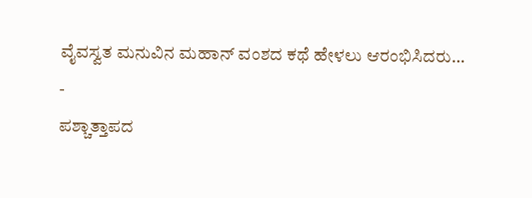ವೈವಸ್ವತ ಮನುವಿನ ಮಹಾನ್ ವಂಶದ ಕಥೆ ಹೇಳಲು ಆರಂಭಿಸಿದರು…
-
ಪಶ್ಚಾತ್ತಾಪದ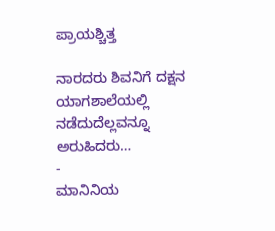ಪ್ರಾಯಶ್ಚಿತ್ತ

ನಾರದರು ಶಿವನಿಗೆ ದಕ್ಷನ ಯಾಗಶಾಲೆಯಲ್ಲಿ ನಡೆದುದೆಲ್ಲವನ್ನೂ ಅರುಹಿದರು…
-
ಮಾನಿನಿಯ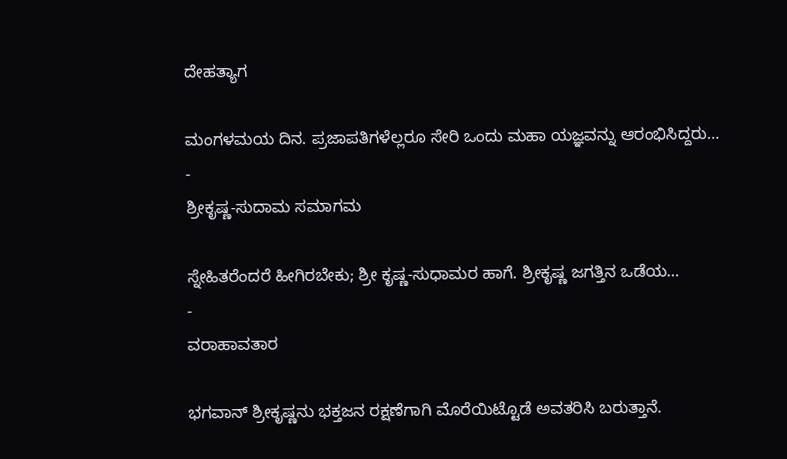ದೇಹತ್ಯಾಗ

ಮಂಗಳಮಯ ದಿನ. ಪ್ರಜಾಪತಿಗಳೆಲ್ಲರೂ ಸೇರಿ ಒಂದು ಮಹಾ ಯಜ್ಞವನ್ನು ಆರಂಭಿಸಿದ್ದರು…
-
ಶ್ರೀಕೃಷ್ಣ-ಸುದಾಮ ಸಮಾಗಮ

ಸ್ನೇಹಿತರೆಂದರೆ ಹೀಗಿರಬೇಕು; ಶ್ರೀ ಕೃಷ್ಣ-ಸುಧಾಮರ ಹಾಗೆ. ಶ್ರೀಕೃಷ್ಣ ಜಗತ್ತಿನ ಒಡೆಯ…
-
ವರಾಹಾವತಾರ

ಭಗವಾನ್ ಶ್ರೀಕೃಷ್ಣನು ಭಕ್ತಜನ ರಕ್ಷಣೆಗಾಗಿ ಮೊರೆಯಿಟ್ಟೊಡೆ ಅವತರಿಸಿ ಬರುತ್ತಾನೆ.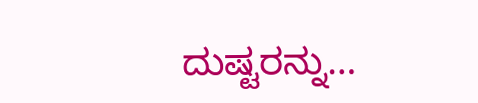ದುಷ್ಟರನ್ನು…